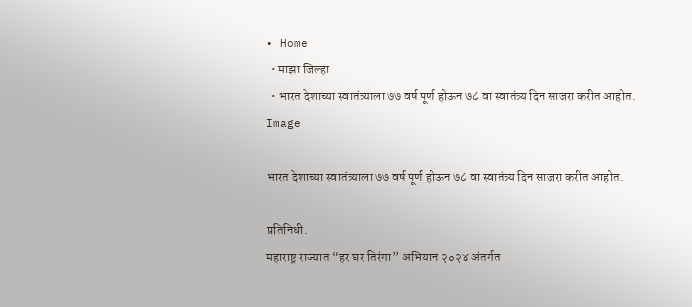• Home
  • माझा जिल्हा
  • भारत देशाच्या स्वातंत्र्याला ७७ वर्ष पूर्ण होऊन ७८ वा स्वातंत्र्य दिन साजरा करीत आहोत.
Image

भारत देशाच्या स्वातंत्र्याला ७७ वर्ष पूर्ण होऊन ७८ वा स्वातंत्र्य दिन साजरा करीत आहोत.

प्रतिनिधी.
महाराष्ट्र राज्यात “हर घर तिरंगा” अभियान २०२४ अंतर्गत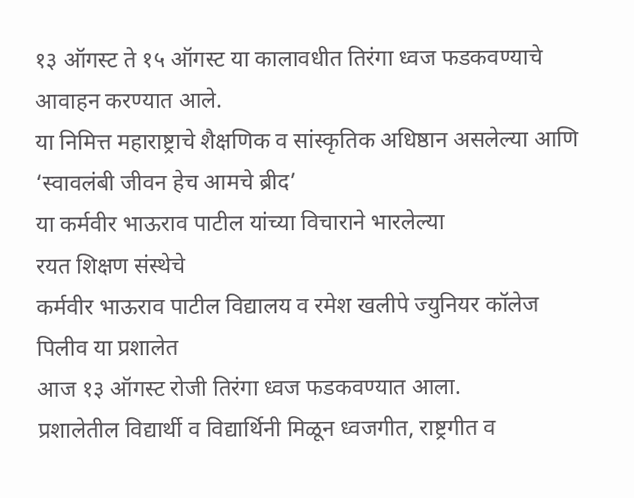१३ ऑगस्ट ते १५ ऑगस्ट या कालावधीत तिरंगा ध्वज फडकवण्याचे आवाहन करण्यात आले.
या निमित्त महाराष्ट्राचे शैक्षणिक व सांस्कृतिक अधिष्ठान असलेल्या आणि ‘स्वावलंबी जीवन हेच आमचे ब्रीद’
या कर्मवीर भाऊराव पाटील यांच्या विचाराने भारलेल्या
रयत शिक्षण संस्थेचे
कर्मवीर भाऊराव पाटील विद्यालय व रमेश खलीपे ज्युनियर कॉलेज पिलीव या प्रशालेत
आज १३ ऑगस्ट रोजी तिरंगा ध्वज फडकवण्यात आला.
प्रशालेतील विद्यार्थी व विद्यार्थिनी मिळून ध्वजगीत, राष्ट्रगीत व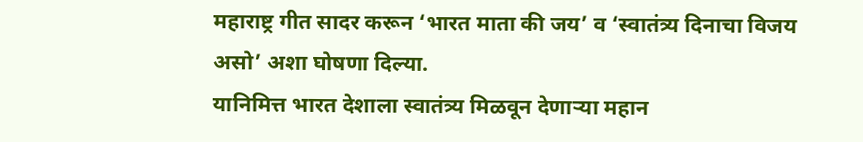महाराष्ट्र गीत सादर करून ‘भारत माता की जय’ व ‘स्वातंत्र्य दिनाचा विजय असो’ अशा घोषणा दिल्या.
यानिमित्त भारत देशाला स्वातंत्र्य मिळवून देणाऱ्या महान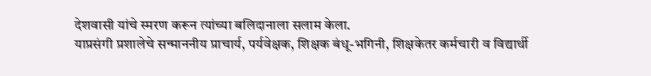देशवासी यांचे स्मरण करून त्यांच्या बलिदानाला सलाम केला.
याप्रसंगी प्रशालेचे सन्माननीय प्राचार्य, पर्यवेक्षक, शिक्षक बंधू-भगिनी, शिक्षकेतर कर्मचारी व विद्यार्थी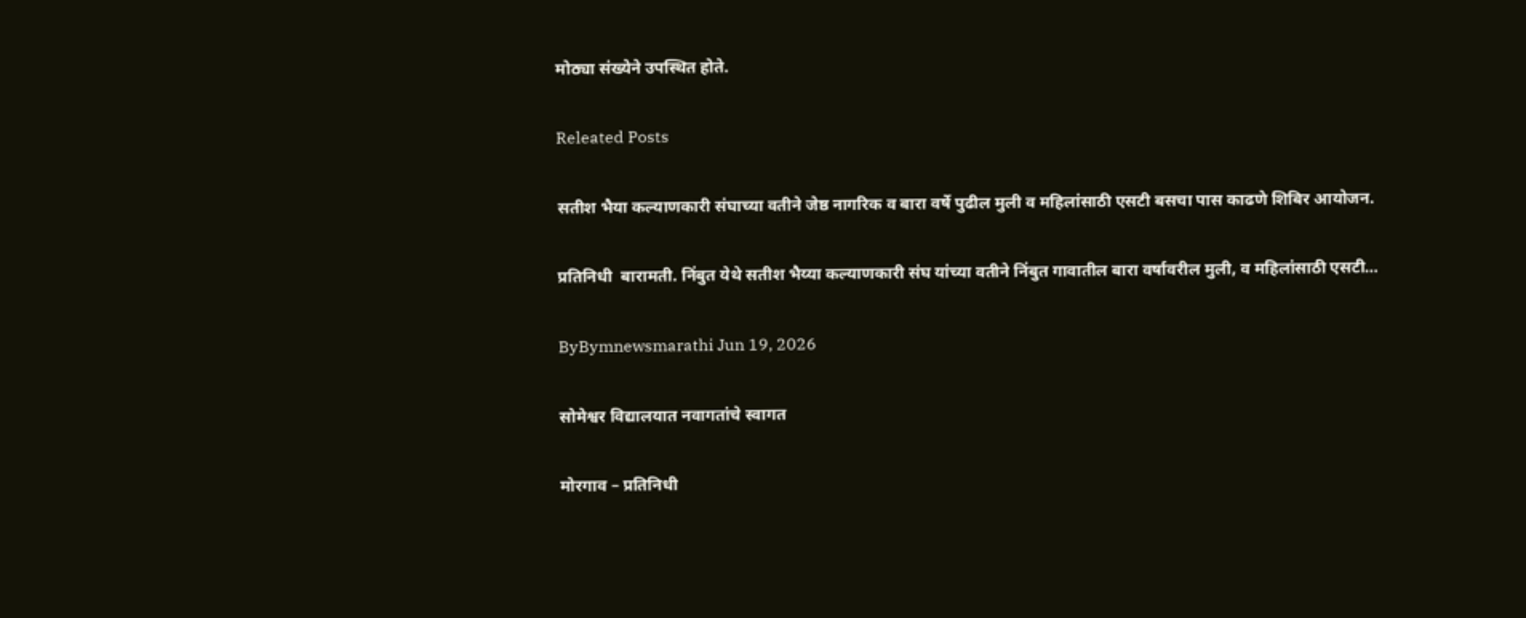मोठ्या संख्येने उपस्थित होते.

Releated Posts

सतीश भैया कल्याणकारी संघाच्या वतीने जेष्ठ नागरिक व बारा वर्षे पुढील मुली व महिलांसाठी एसटी बसचा पास काढणे शिबिर आयोजन.

प्रतिनिधी  बारामती. निंबुत येथे सतीश भैय्या कल्याणकारी संघ यांच्या वतीने निंबुत गावातील बारा वर्षावरील मुली, व महिलांसाठी एसटी…

ByBymnewsmarathi Jun 19, 2026

सोमेश्वर विद्यालयात नवागतांचे स्वागत

मोरगाव – प्रतिनिधी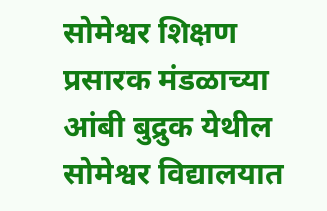सोमेश्वर शिक्षण प्रसारक मंडळाच्या आंबी बुद्रुक येथील सोमेश्वर विद्यालयात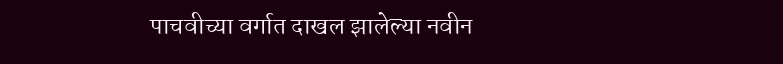पाचवीच्या वर्गात दाखल झालेल्या नवीन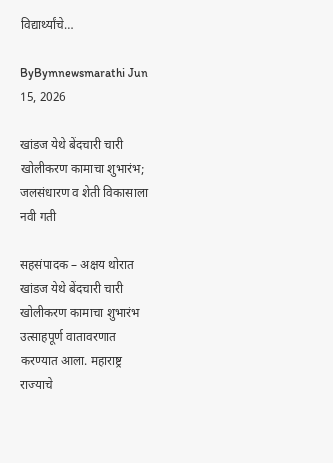विद्यार्थ्यांचे…

ByBymnewsmarathi Jun 15, 2026

खांडज येथे बेंदचारी चारी खोलीकरण कामाचा शुभारंभ; जलसंधारण व शेती विकासाला नवी गती

सहसंपादक – अक्षय थोरात खांडज येथे बेंदचारी चारी खोलीकरण कामाचा शुभारंभ उत्साहपूर्ण वातावरणात करण्यात आला. महाराष्ट्र राज्याचे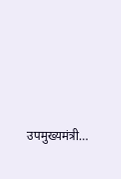उपमुख्यमंत्री…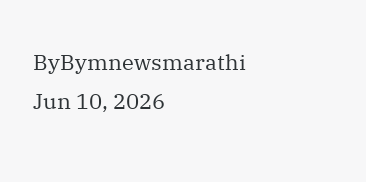ByBymnewsmarathi Jun 10, 2026